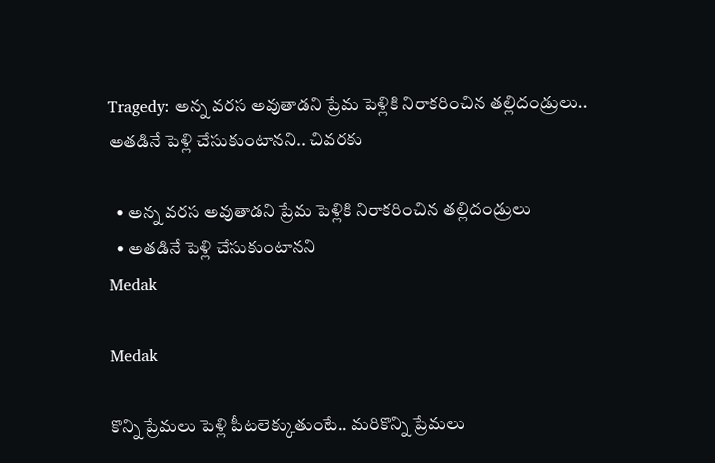Tragedy: అన్న వరస అవుతాడని ప్రేమ పెళ్లికి నిరాకరించిన తల్లిదండ్రులు.. అతడినే పెళ్లి చేసుకుంటానని.. చివరకు

  • అన్న వరస అవుతాడని ప్రేమ పెళ్లికి నిరాకరించిన తల్లిదండ్రులు
  • అతడినే పెళ్లి చేసుకుంటానని
Medak

Medak

కొన్ని ప్రేమలు పెళ్లి పీటలెక్కుతుంటే.. మరికొన్ని ప్రేమలు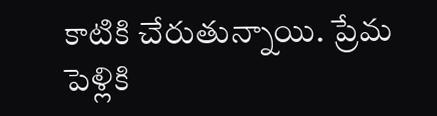కాటికి చేరుతున్నాయి. ప్రేమ పెళ్లికి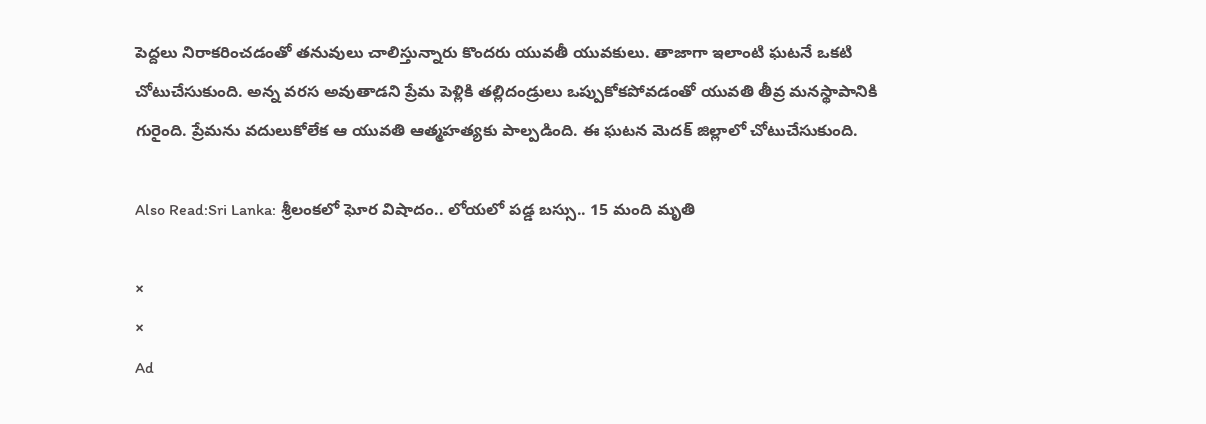పెద్దలు నిరాకరించడంతో తనువులు చాలిస్తున్నారు కొందరు యువతీ యువకులు. తాజాగా ఇలాంటి ఘటనే ఒకటి చోటుచేసుకుంది. అన్న వరస అవుతాడని ప్రేమ పెళ్లికి తల్లిదండ్రులు ఒప్పుకోకపోవడంతో యువతి తీవ్ర మనస్థాపానికి గురైంది. ప్రేమను వదులుకోలేక ఆ యువతి ఆత్మహత్యకు పాల్పడింది. ఈ ఘటన మెదక్ జిల్లాలో చోటుచేసుకుంది.

Also Read:Sri Lanka: శ్రీలంకలో ఘోర విషాదం.. లోయలో పడ్డ బస్సు.. 15 మంది మృతి

×
×
Ad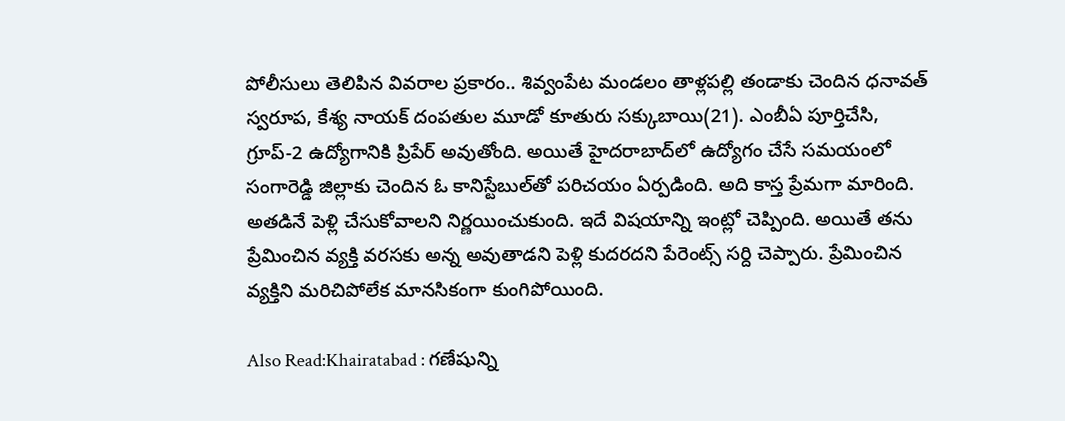పోలీసులు తెలిపిన వివరాల ప్రకారం.. శివ్వంపేట మండలం తాళ్లపల్లి తండాకు చెందిన ధనావత్‌ స్వరూప, కేశ్య నాయక్‌ దంపతుల మూడో కూతురు సక్కుబాయి(21). ఎంబీఏ పూర్తిచేసి, గ్రూప్‌-2 ఉద్యోగానికి ప్రిపేర్ అవుతోంది. అయితే హైదరాబాద్‌లో ఉద్యోగం చేసే సమయంలో సంగారెడ్డి జిల్లాకు చెందిన ఓ కానిస్టేబుల్‌తో పరిచయం ఏర్పడింది. అది కాస్త ప్రేమగా మారింది. అతడినే పెళ్లి చేసుకోవాలని నిర్ణయించుకుంది. ఇదే విషయాన్ని ఇంట్లో చెప్పింది. అయితే తను ప్రేమించిన వ్యక్తి వరసకు అన్న అవుతాడని పెళ్లి కుదరదని పేరెంట్స్ సర్ది చెప్పారు. ప్రేమించిన వ్యక్తిని మరిచిపోలేక మానసికంగా కుంగిపోయింది.

Also Read:Khairatabad : గణేషున్ని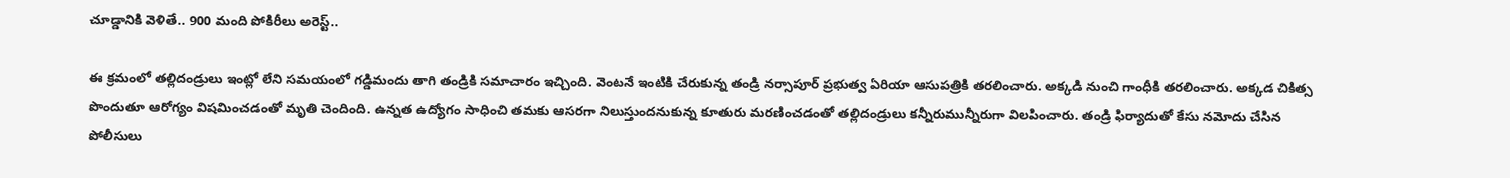చూడ్డానికి వెళితే.. 900 మంది పోకిరీలు అరెస్ట్..

ఈ క్రమంలో తల్లిదండ్రులు ఇంట్లో లేని సమయంలో గడ్డిమందు తాగి తండ్రికి సమాచారం ఇచ్చింది. వెంటనే ఇంటికి చేరుకున్న తండ్రి నర్సాపూర్‌ ప్రభుత్వ ఏరియా ఆసుపత్రికి తరలించారు. అక్కడి నుంచి గాంధీకి తరలించారు. అక్కడ చికిత్స పొందుతూ ఆరోగ్యం విషమించడంతో మృతి చెందింది. ఉన్నత ఉద్యోగం సాధించి తమకు ఆసరగా నిలుస్తుందనుకున్న కూతురు మరణించడంతో తల్లిదండ్రులు కన్నీరుమున్నీరుగా విలపించారు. తండ్రి ఫిర్యాదుతో కేసు నమోదు చేసిన పోలీసులు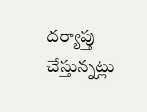దర్యాప్తు చేస్తున్నట్లు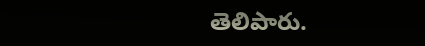తెలిపారు.